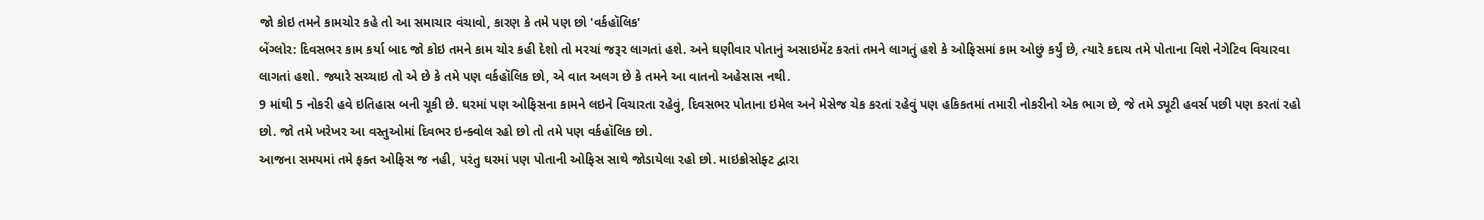જો કોઇ તમને કામચોર કહે તો આ સમાચાર વંચાવો, કારણ કે તમે પણ છો 'વર્કહૉલિક'
બેંગ્લોર: દિવસભર કામ કર્યા બાદ જો કોઇ તમને કામ ચોર કહી દેશો તો મરચાં જરૂર લાગતાં હશે. અને ઘણીવાર પોતાનું અસાઇમેંટ કરતાં તમને લાગતું હશે કે ઓફિસમાં કામ ઓછું કર્યું છે, ત્યારે કદાચ તમે પોતાના વિશે નેગેટિવ વિચારવા લાગતાં હશો. જ્યારે સચ્ચાઇ તો એ છે કે તમે પણ વર્કહૉલિક છો, એ વાત અલગ છે કે તમને આ વાતનો અહેસાસ નથી.
9 માંથી 5 નોકરી હવે ઇતિહાસ બની ચૂકી છે. ઘરમાં પણ ઓફિસના કામને લઇને વિચારતા રહેવું, દિવસભર પોતાના ઇમેલ અને મેસેજ ચેક કરતાં રહેવું પણ હકિકતમાં તમારી નોકરીનો એક ભાગ છે, જે તમે ડ્યૂટી હવર્સ પછી પણ કરતાં રહો છો. જો તમે ખરેખર આ વસ્તુઓમાં દિવભર ઇન્ક્વોલ રહો છો તો તમે પણ વર્કહૉલિક છો.
આજના સમયમાં તમે ફક્ત ઓફિસ જ નહી, પરંતુ ઘરમાં પણ પોતાની ઓફિસ સાથે જોડાયેલા રહો છો. માઇક્રોસોફ્ટ દ્વારા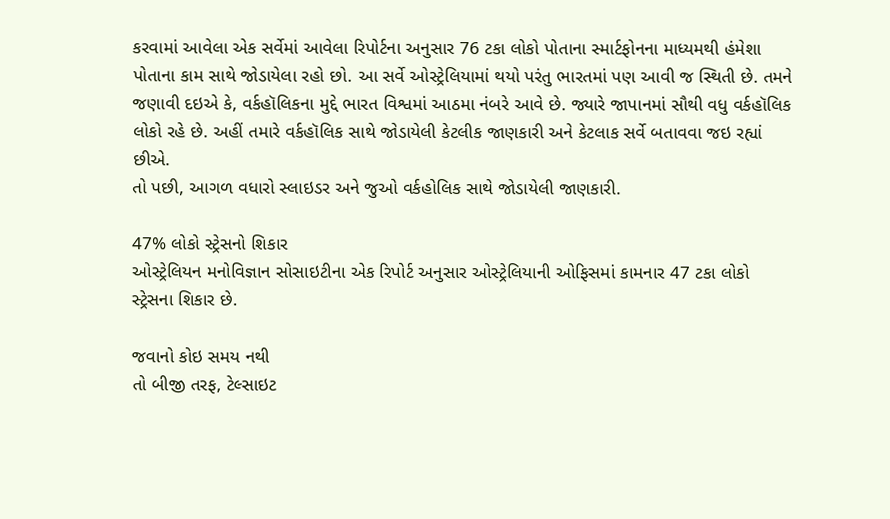કરવામાં આવેલા એક સર્વેમાં આવેલા રિપોર્ટના અનુસાર 76 ટકા લોકો પોતાના સ્માર્ટફોનના માધ્યમથી હંમેશા પોતાના કામ સાથે જોડાયેલા રહો છો. આ સર્વે ઓસ્ટ્રેલિયામાં થયો પરંતુ ભારતમાં પણ આવી જ સ્થિતી છે. તમને જણાવી દઇએ કે, વર્કહૉલિકના મુદ્દે ભારત વિશ્વમાં આઠમા નંબરે આવે છે. જ્યારે જાપાનમાં સૌથી વધુ વર્કહૉલિક લોકો રહે છે. અહીં તમારે વર્કહૉલિક સાથે જોડાયેલી કેટલીક જાણકારી અને કેટલાક સર્વે બતાવવા જઇ રહ્યાં છીએ.
તો પછી, આગળ વધારો સ્લાઇડર અને જુઓ વર્કહોલિક સાથે જોડાયેલી જાણકારી.

47% લોકો સ્ટ્રેસનો શિકાર
ઓસ્ટ્રેલિયન મનોવિજ્ઞાન સોસાઇટીના એક રિપોર્ટ અનુસાર ઓસ્ટ્રેલિયાની ઓફિસમાં કામનાર 47 ટકા લોકો સ્ટ્રેસના શિકાર છે.

જવાનો કોઇ સમય નથી
તો બીજી તરફ, ટેલ્સાઇટ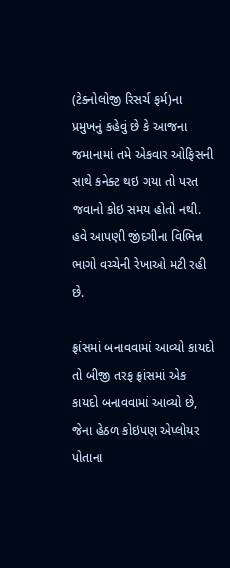(ટેક્નોલોજી રિસર્ચ ફર્મ)ના પ્રમુખનું કહેવું છે કે આજના જમાનામાં તમે એકવાર ઓફિસની સાથે કનેક્ટ થઇ ગયા તો પરત જવાનો કોઇ સમય હોતો નથી. હવે આપણી જીંદગીના વિભિન્ન ભાગો વચ્ચેની રેખાઓ મટી રહી છે.

ફ્રાંસમાં બનાવવામાં આવ્યો કાયદો
તો બીજી તરફ ફ્રાંસમાં એક કાયદો બનાવવામાં આવ્યો છે, જેના હેઠળ કોઇપણ એપ્લોયર પોતાના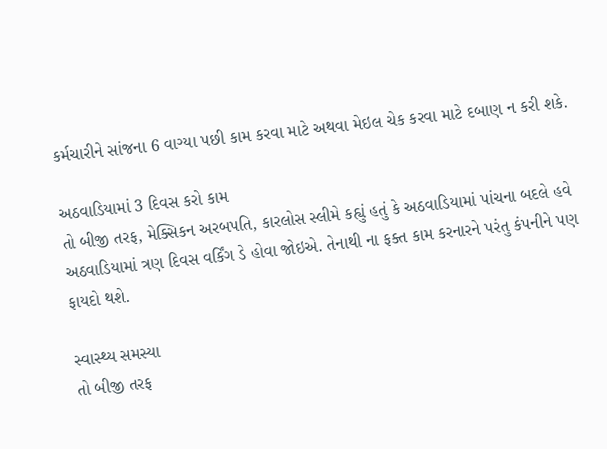કર્મચારીને સાંજના 6 વાગ્યા પછી કામ કરવા માટે અથવા મેઇલ ચેક કરવા માટે દબાણ ન કરી શકે.

અઠવાડિયામાં 3 દિવસ કરો કામ
તો બીજી તરફ, મેક્સિકન અરબપતિ, કારલોસ સ્લીમે કહ્યું હતું કે અઠવાડિયામાં પાંચના બદલે હવે અઠવાડિયામાં ત્રણ દિવસ વર્કિંગ ડે હોવા જોઇએ. તેનાથી ના ફક્ત કામ કરનારને પરંતુ કંપનીને પણ ફાયદો થશે.

સ્વાસ્થ્ય સમસ્યા
તો બીજી તરફ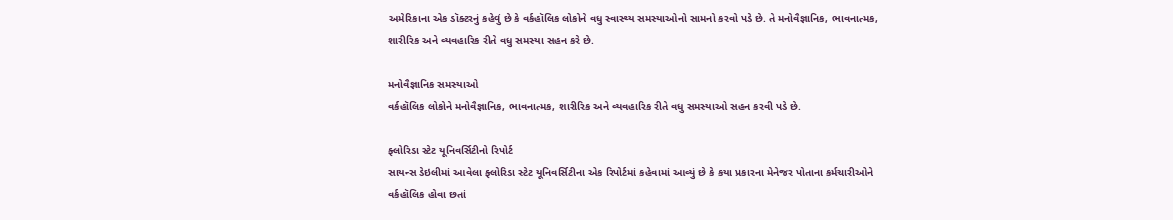અમેરિકાના એક ડૉક્ટરનું કહેવું છે કે વર્કહૉલિક લોકોને વધુ સ્વાસ્થ્ય સમસ્યાઓનો સામનો કરવો પડે છે. તે મનોવૈજ્ઞાનિક, ભાવનાત્મક, શારીરિક અને વ્યવહારિક રીતે વધુ સમસ્યા સહન કરે છે.

મનોવૈજ્ઞાનિક સમસ્યાઓ
વર્કહૉલિક લોકોને મનોવૈજ્ઞાનિક, ભાવનાત્મક, શારીરિક અને વ્યવહારિક રીતે વધુ સમસ્યાઓ સહન કરવી પડે છે.

ફ્લોરિડા સ્ટેટ યૂનિવર્સિટીનો રિપોર્ટ
સાયન્સ ડેઇલીમાં આવેલા ફ્લોરિડા સ્ટેટ યૂનિવર્સિટીના એક રિપોર્ટમાં કહેવામાં આવ્યું છે કે કયા પ્રકારના મેનેજર પોતાના કર્મચારીઓને વર્કહૉલિક હોવા છતાં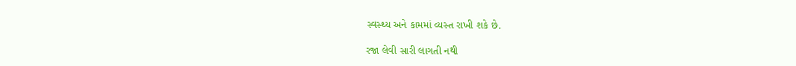સ્વસ્થ્ય અને કામમાં વ્યસ્ત રાખી શકે છે.

રજા લેવી સારી લાગતી નથી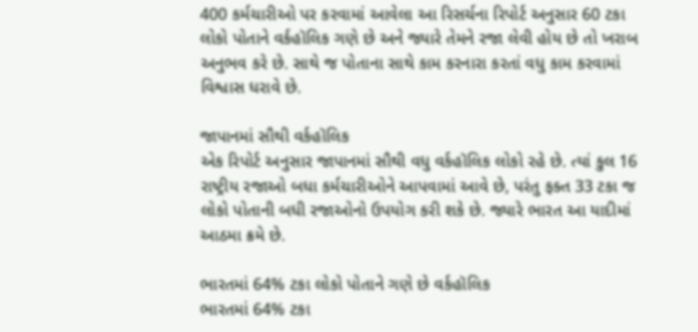400 કર્મચારીઓ પર કરવામાં આવેલા આ રિસર્ચના રિપોર્ટ અનુસાર 60 ટકા લોકો પોતાને વર્કહૉલિક ગણે છે અને જ્યારે તેમને રજા લેવી હોય છે તો ખરાબ અનુભવ કરે છે. સાથે જ પોતાના સાથે કામ કરનારા કરતાં વધુ કામ કરવામાં વિશ્વાસ ધરાવે છે.

જાપાનમાં સૌથી વર્કહૉલિક
એક રિપોર્ટ અનુસાર જાપાનમાં સૌથી વધુ વર્કહૉલિક લોકો રહે છે. ત્યાં કુલ 16 રાષ્ટ્રીય રજાઓ બધા કર્મચારીઓને આપવામાં આવે છે, પરંતુ ફક્ત 33 ટકા જ લોકો પોતાની બધી રજાઓનો ઉપયોગ કરી શકે છે. જ્યારે ભારત આ યાદીમાં આઠમા ક્રમે છે.

ભારતમાં 64% ટકા લોકો પોતાને ગણે છે વર્કહૉલિક
ભારતમાં 64% ટકા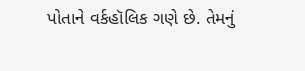પોતાને વર્કહૉલિક ગણે છે. તેમનું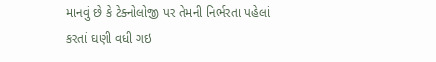માનવું છે કે ટેક્નોલોજી પર તેમની નિર્ભરતા પહેલાં કરતાં ઘણી વધી ગઇ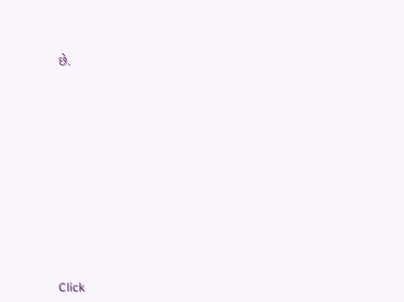છે.












Click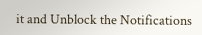it and Unblock the Notifications